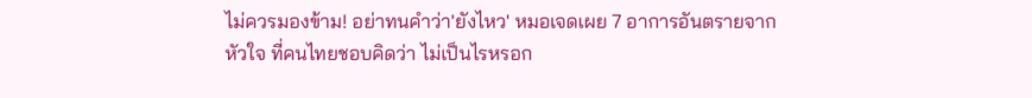ไม่ควรมองข้าม! อย่าทนคำว่า'ยังไหว' หมอเจดเผย 7 อาการอันตรายจากหัวใจ ที่คนไทยชอบคิดว่า ไม่เป็นไรหรอก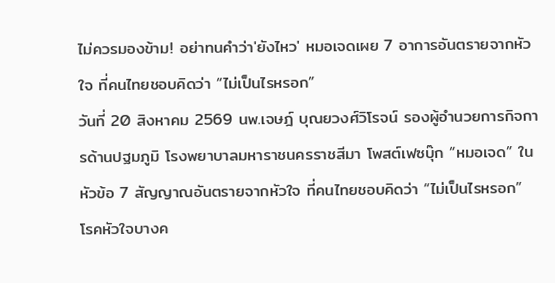ไม่ควรมองข้าม! อย่าทนคำว่า'ยังไหว' หมอเจดเผย 7 อาการอันตรายจากหัวใจ ที่คนไทยชอบคิดว่า “ไม่เป็นไรหรอก”
วันที่ 20 สิงหาคม 2569 นพ.เจษฎ์ บุณยวงศ์วิโรจน์ รองผู้อำนวยการกิจการด้านปฐมภูมิ โรงพยาบาลมหาราชนครราชสีมา โพสต์เฟซบุ๊ก “หมอเจด” ในหัวข้อ 7 สัญญาณอันตรายจากหัวใจ ที่คนไทยชอบคิดว่า “ไม่เป็นไรหรอก”
โรคหัวใจบางค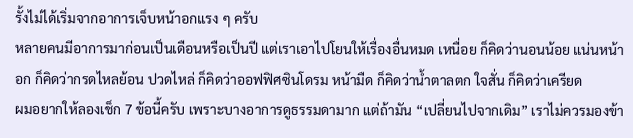รั้งไม่ได้เริ่มจากอาการเจ็บหน้าอกแรง ๆ ครับ
หลายคนมีอาการมาก่อนเป็นเดือนหรือเป็นปี แต่เราเอาไปโยนให้เรื่องอื่นหมด เหนื่อย ก็คิดว่านอนน้อย แน่นหน้าอก ก็คิดว่ากรดไหลย้อน ปวดไหล่ ก็คิดว่าออฟฟิศซินโดรม หน้ามืด ก็คิดว่าน้ำตาลตก ใจสั่น ก็คิดว่าเครียด
ผมอยากให้ลองเช็ก 7 ข้อนี้ครับ เพราะบางอาการดูธรรมดามาก แต่ถ้ามัน “เปลี่ยนไปจากเดิม” เราไม่ควรมองข้า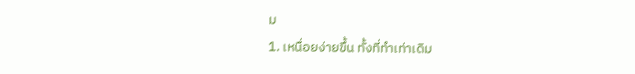ม
1. เหนื่อยง่ายขึ้น ทั้งที่ทำเท่าเดิม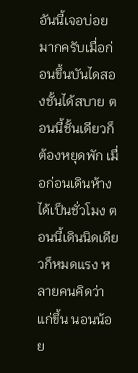อันนี้เจอบ่อยมากครับเมื่อก่อนขึ้นบันไดสองชั้นได้สบาย ตอนนี้ชั้นเดียวก็ต้องหยุดพัก เมื่อก่อนเดินห้างได้เป็นชั่วโมง ตอนนี้เดินนิดเดียวก็หมดแรง หลายคนคิดว่าแก่ขึ้น นอนน้อย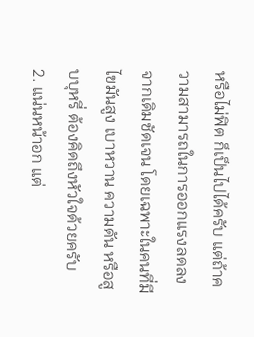หรือไม่ฟิต ก็เป็นไปได้ครับ แต่ถ้าความสามารถในการออกแรงลดลงจากเดิมชัดเจน โดยเฉพาะในคนที่มีไขมันสูง เบาหวาน ความดัน หรือสูบบุหรี่ ต้องคิดถึงหัวใจด้วยครับ
2. แน่นหน้าอก แต่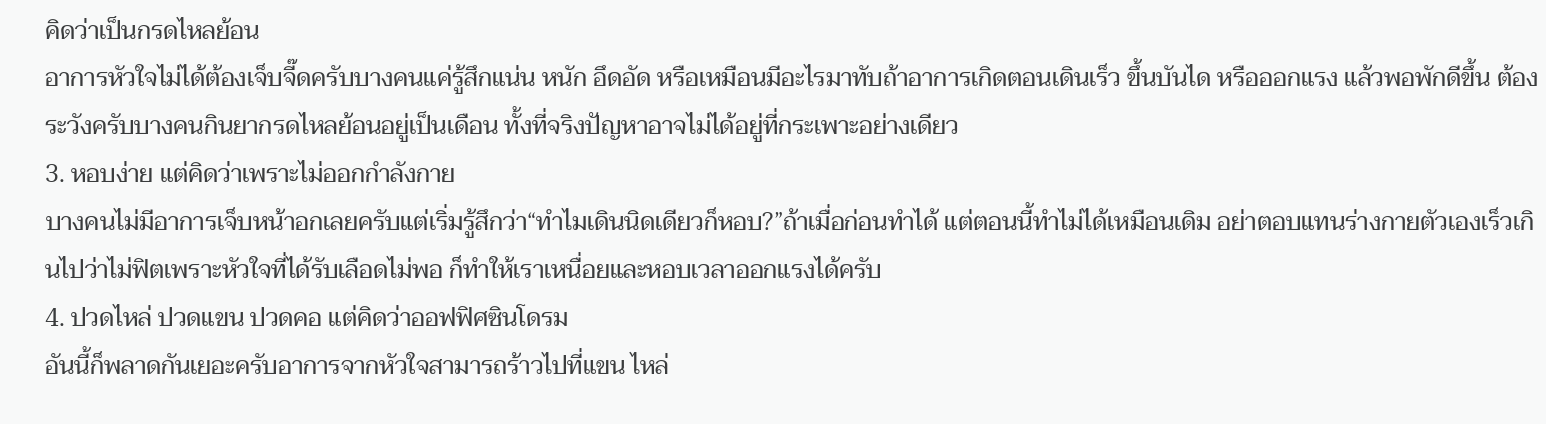คิดว่าเป็นกรดไหลย้อน
อาการหัวใจไม่ได้ต้องเจ็บจี๊ดครับบางคนแค่รู้สึกแน่น หนัก อึดอัด หรือเหมือนมีอะไรมาทับถ้าอาการเกิดตอนเดินเร็ว ขึ้นบันได หรือออกแรง แล้วพอพักดีขึ้น ต้องระวังครับบางคนกินยากรดไหลย้อนอยู่เป็นเดือน ทั้งที่จริงปัญหาอาจไม่ได้อยู่ที่กระเพาะอย่างเดียว
3. หอบง่าย แต่คิดว่าเพราะไม่ออกกำลังกาย
บางคนไม่มีอาการเจ็บหน้าอกเลยครับแต่เริ่มรู้สึกว่า“ทำไมเดินนิดเดียวก็หอบ?”ถ้าเมื่อก่อนทำได้ แต่ตอนนี้ทำไม่ได้เหมือนเดิม อย่าตอบแทนร่างกายตัวเองเร็วเกินไปว่าไม่ฟิตเพราะหัวใจที่ได้รับเลือดไม่พอ ก็ทำให้เราเหนื่อยและหอบเวลาออกแรงได้ครับ
4. ปวดไหล่ ปวดแขน ปวดคอ แต่คิดว่าออฟฟิศซินโดรม
อันนี้ก็พลาดกันเยอะครับอาการจากหัวใจสามารถร้าวไปที่แขน ไหล่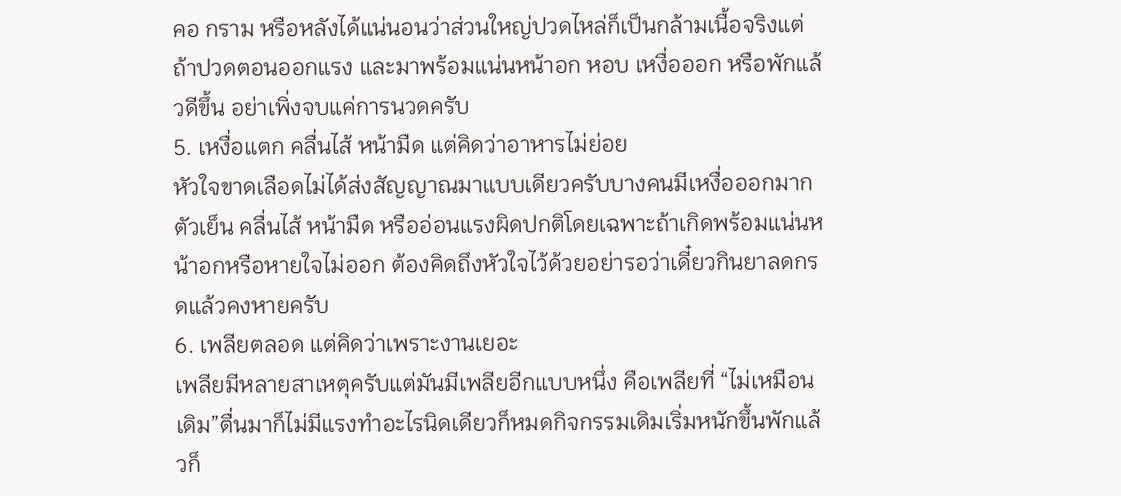คอ กราม หรือหลังได้แน่นอนว่าส่วนใหญ่ปวดไหล่ก็เป็นกล้ามเนื้อจริงแต่ถ้าปวดตอนออกแรง และมาพร้อมแน่นหน้าอก หอบ เหงื่อออก หรือพักแล้วดีขึ้น อย่าเพิ่งจบแค่การนวดครับ
5. เหงื่อแตก คลื่นไส้ หน้ามืด แต่คิดว่าอาหารไม่ย่อย
หัวใจขาดเลือดไม่ได้ส่งสัญญาณมาแบบเดียวครับบางคนมีเหงื่อออกมาก ตัวเย็น คลื่นไส้ หน้ามืด หรืออ่อนแรงผิดปกติโดยเฉพาะถ้าเกิดพร้อมแน่นหน้าอกหรือหายใจไม่ออก ต้องคิดถึงหัวใจไว้ด้วยอย่ารอว่าเดี๋ยวกินยาลดกรดแล้วคงหายครับ
6. เพลียตลอด แต่คิดว่าเพราะงานเยอะ
เพลียมีหลายสาเหตุครับแต่มันมีเพลียอีกแบบหนึ่ง คือเพลียที่ “ไม่เหมือนเดิม”ตื่นมาก็ไม่มีแรงทำอะไรนิดเดียวก็หมดกิจกรรมเดิมเริ่มหนักขึ้นพักแล้วก็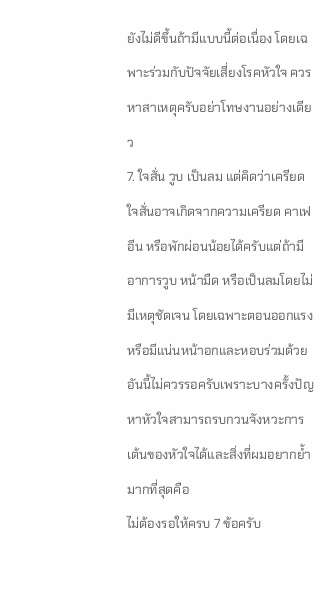ยังไม่ดีขึ้นถ้ามีแบบนี้ต่อเนื่อง โดยเฉพาะร่วมกับปัจจัยเสี่ยงโรคหัวใจ ควรหาสาเหตุครับอย่าโทษงานอย่างเดียว
7. ใจสั่น วูบ เป็นลม แต่คิดว่าเครียด
ใจสั่นอาจเกิดจากความเครียด คาเฟอีน หรือพักผ่อนน้อยได้ครับแต่ถ้ามีอาการวูบ หน้ามืด หรือเป็นลมโดยไม่มีเหตุชัดเจน โดยเฉพาะตอนออกแรง หรือมีแน่นหน้าอกและหอบร่วมด้วย อันนี้ไม่ควรรอครับเพราะบางครั้งปัญหาหัวใจสามารถรบกวนจังหวะการเต้นของหัวใจได้และสิ่งที่ผมอยากย้ำมากที่สุดคือ
ไม่ต้องรอให้ครบ 7 ข้อครับ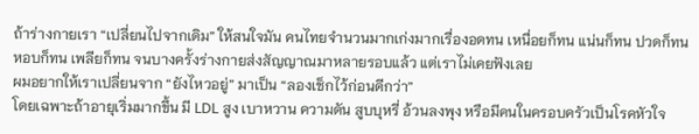ถ้าร่างกายเรา “เปลี่ยนไปจากเดิม” ให้สนใจมัน คนไทยจำนวนมากเก่งมากเรื่องอดทน เหนื่อยก็ทน แน่นก็ทน ปวดก็ทน หอบก็ทน เพลียก็ทน จนบางครั้งร่างกายส่งสัญญาณมาหลายรอบแล้ว แต่เราไม่เคยฟังเลย
ผมอยากให้เราเปลี่ยนจาก “ยังไหวอยู่” มาเป็น “ลองเช็กไว้ก่อนดีกว่า”
โดยเฉพาะถ้าอายุเริ่มมากขึ้น มี LDL สูง เบาหวาน ความดัน สูบบุหรี่ อ้วนลงพุง หรือมีคนในครอบครัวเป็นโรคหัวใจ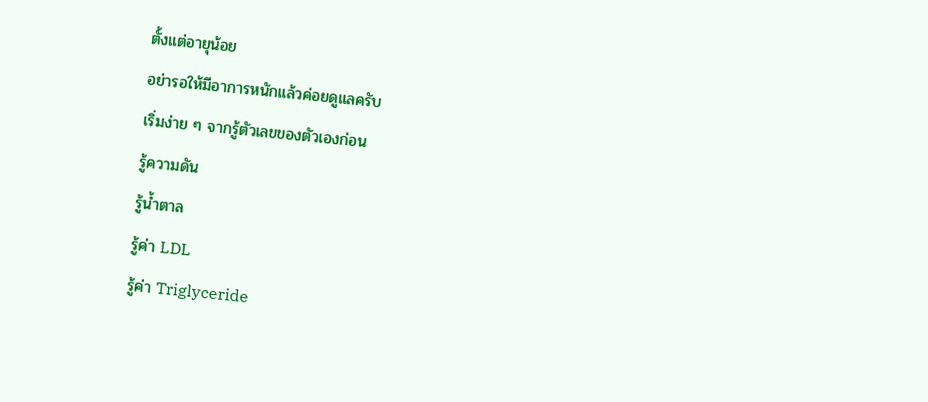ตั้งแต่อายุน้อย
อย่ารอให้มีอาการหนักแล้วค่อยดูแลครับ
เริ่มง่าย ๆ จากรู้ตัวเลขของตัวเองก่อน
รู้ความดัน
รู้น้ำตาล
รู้ค่า LDL
รู้ค่า Triglyceride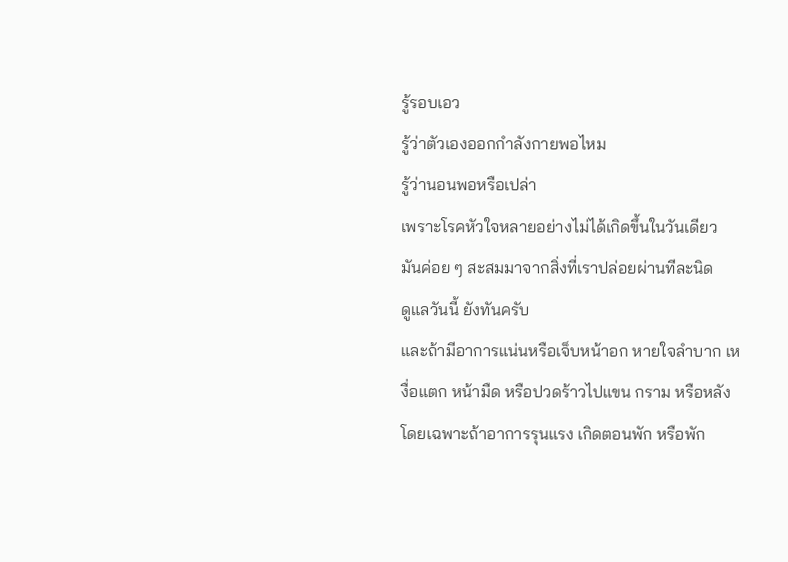รู้รอบเอว
รู้ว่าตัวเองออกกำลังกายพอไหม
รู้ว่านอนพอหรือเปล่า
เพราะโรคหัวใจหลายอย่างไม่ได้เกิดขึ้นในวันเดียว
มันค่อย ๆ สะสมมาจากสิ่งที่เราปล่อยผ่านทีละนิด
ดูแลวันนี้ ยังทันครับ
และถ้ามีอาการแน่นหรือเจ็บหน้าอก หายใจลำบาก เหงื่อแตก หน้ามืด หรือปวดร้าวไปแขน กราม หรือหลัง โดยเฉพาะถ้าอาการรุนแรง เกิดตอนพัก หรือพัก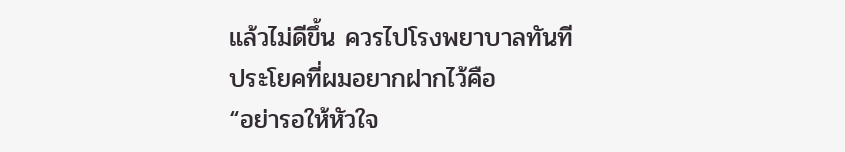แล้วไม่ดีขึ้น ควรไปโรงพยาบาลทันที
ประโยคที่ผมอยากฝากไว้คือ
“อย่ารอให้หัวใจ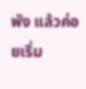พัง แล้วค่อยเริ่ม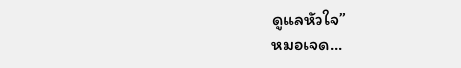ดูแลหัวใจ”
หมอเจด...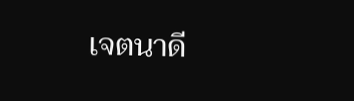เจตนาดี